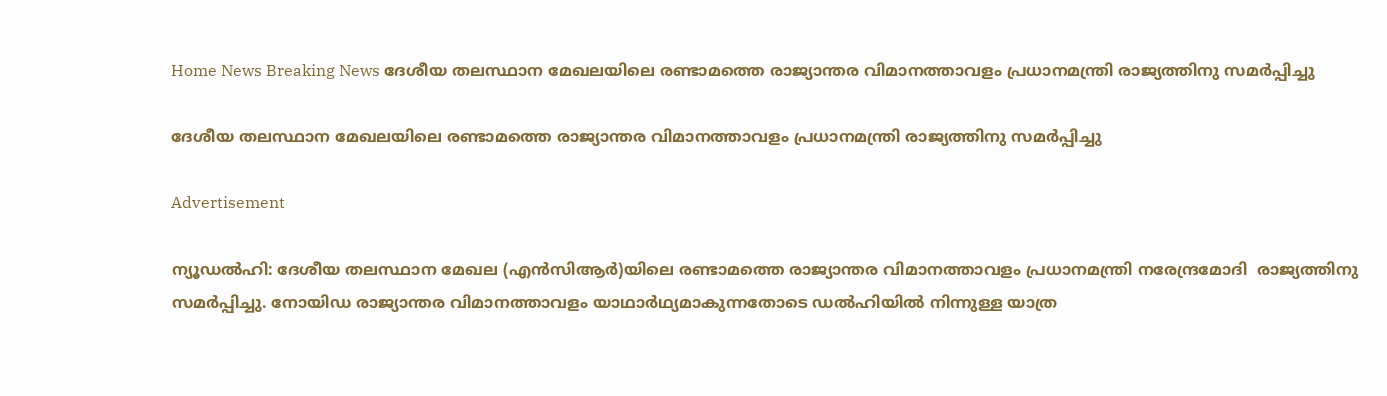Home News Breaking News ദേശീയ തലസ്ഥാന മേഖലയിലെ രണ്ടാമത്തെ രാജ്യാന്തര വിമാനത്താവളം പ്രധാനമന്ത്രി രാജ്യത്തിനു സമര്‍പ്പിച്ചു

ദേശീയ തലസ്ഥാന മേഖലയിലെ രണ്ടാമത്തെ രാജ്യാന്തര വിമാനത്താവളം പ്രധാനമന്ത്രി രാജ്യത്തിനു സമര്‍പ്പിച്ചു

Advertisement

ന്യൂഡല്‍ഹി: ദേശീയ തലസ്ഥാന മേഖല (എന്‍സിആര്‍)യിലെ രണ്ടാമത്തെ രാജ്യാന്തര വിമാനത്താവളം പ്രധാനമന്ത്രി നരേന്ദ്രമോദി  രാജ്യത്തിനു സമര്‍പ്പിച്ചു. നോയിഡ രാജ്യാന്തര വിമാനത്താവളം യാഥാര്‍ഥ്യമാകുന്നതോടെ ഡല്‍ഹിയില്‍ നിന്നുള്ള യാത്ര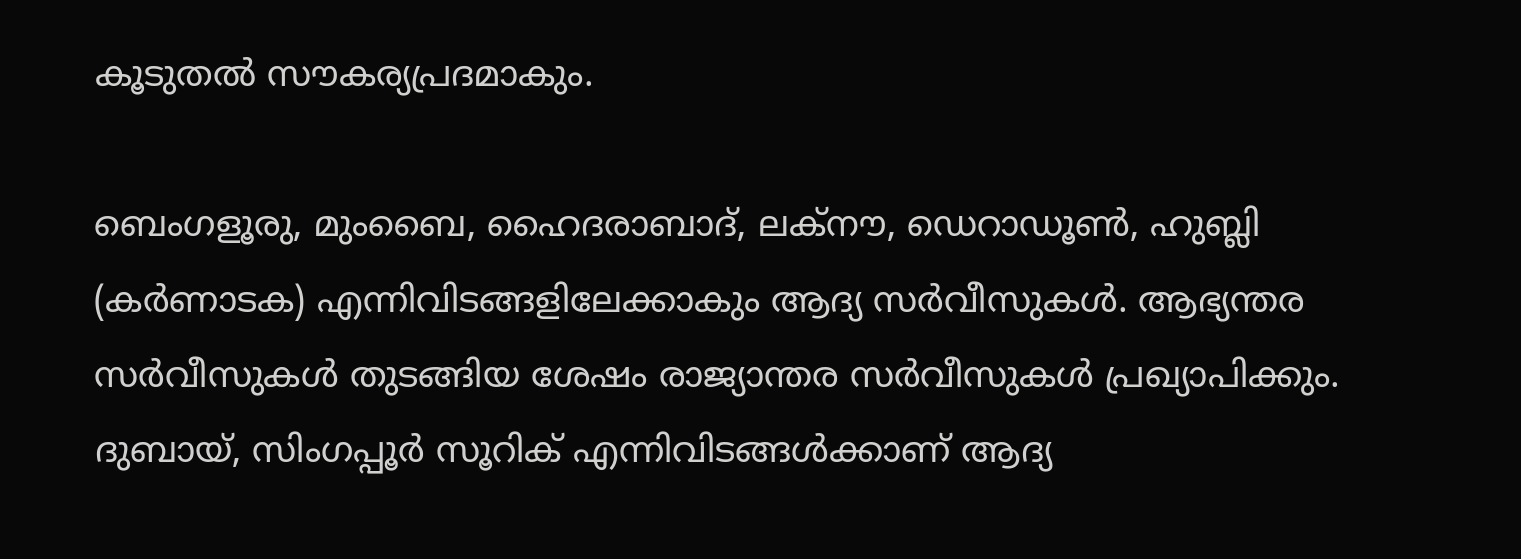കൂടുതല്‍ സൗകര്യപ്രദമാകും.

ബെംഗളൂരു, മുംബൈ, ഹൈദരാബാദ്, ലക്‌നൗ, ഡെറാഡൂണ്‍, ഹുബ്ലി (കര്‍ണാടക) എന്നിവിടങ്ങളിലേക്കാകും ആദ്യ സര്‍വീസുകള്‍. ആഭ്യന്തര സര്‍വീസുകള്‍ തുടങ്ങിയ ശേഷം രാജ്യാന്തര സര്‍വീസുകള്‍ പ്രഖ്യാപിക്കും. ദുബായ്, സിംഗപ്പൂര്‍ സൂറിക് എന്നിവിടങ്ങള്‍ക്കാണ് ആദ്യ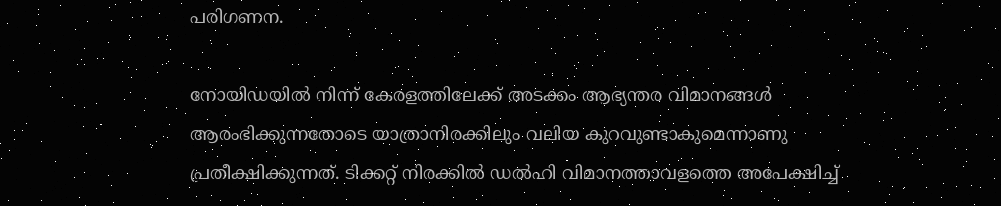പരിഗണന.

നോയിഡയില്‍ നിന്ന് കേരളത്തിലേക്ക് അടക്കം ആഭ്യന്തര വിമാനങ്ങള്‍ ആരംഭിക്കുന്നതോടെ യാത്രാനിരക്കിലും വലിയ കുറവുണ്ടാകുമെന്നാണു പ്രതീക്ഷിക്കുന്നത്. ടിക്കറ്റ് നിരക്കില്‍ ഡല്‍ഹി വിമാനത്താവളത്തെ അപേക്ഷിച്ച്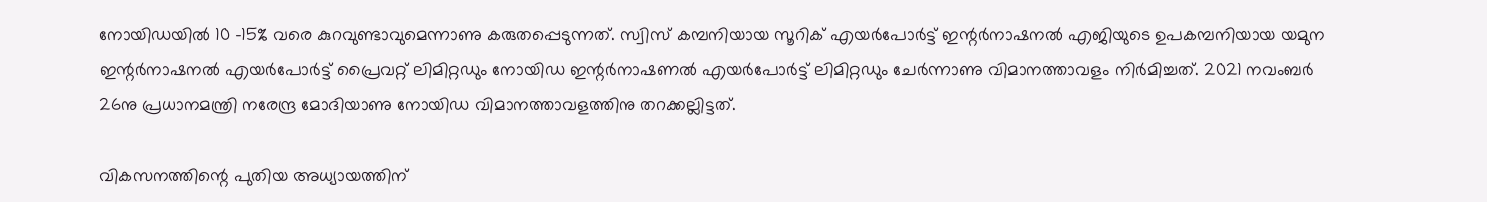നോയിഡയില്‍ 10 -15% വരെ കുറവുണ്ടാവുമെന്നാണു കരുതപ്പെടുന്നത്. സ്വിസ് കമ്പനിയായ സൂറിക് എയര്‍പോര്‍ട്ട് ഇന്റര്‍നാഷനല്‍ എജിയുടെ ഉപകമ്പനിയായ യമുന ഇന്റര്‍നാഷനല്‍ എയര്‍പോര്‍ട്ട് പ്രൈവറ്റ് ലിമിറ്റഡും നോയിഡ ഇന്റര്‍നാഷണല്‍ എയര്‍പോര്‍ട്ട് ലിമിറ്റഡും ചേര്‍ന്നാണു വിമാനത്താവളം നിര്‍മിച്ചത്. 2021 നവംബര്‍ 26നു പ്രധാനമന്ത്രി നരേന്ദ്ര മോദിയാണു നോയിഡ വിമാനത്താവളത്തിനു തറക്കല്ലിട്ടത്.

വികസനത്തിന്റെ പുതിയ അധ്യായത്തിന്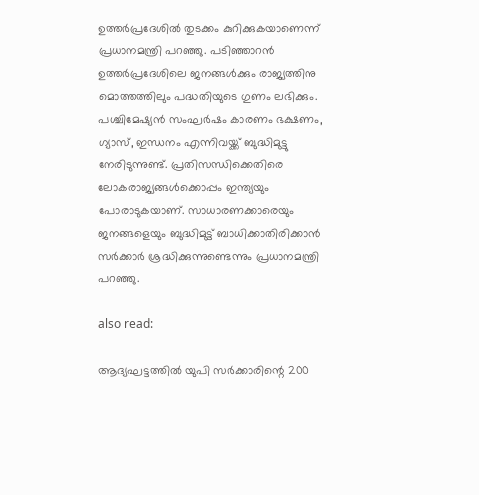ഉത്തര്‍പ്രദേശില്‍ തുടക്കം കുറിക്കുകയാണെന്ന് പ്രധാനമന്ത്രി പറഞ്ഞു. പടിഞ്ഞാറന്‍ ഉത്തര്‍പ്രദേശിലെ ജനങ്ങള്‍ക്കും രാജ്യത്തിനു മൊത്തത്തിലും പദ്ധതിയുടെ ഗുണം ലഭിക്കും. പശ്ചിമേഷ്യന്‍ സംഘര്‍ഷം കാരണം ഭക്ഷണം, ഗ്യാസ്, ഇന്ധനം എന്നിവയ്ക്ക് ബുദ്ധിമുട്ടു നേരിടുന്നുണ്ട്. പ്രതിസന്ധിക്കെതിരെ ലോകരാജ്യങ്ങള്‍ക്കൊപ്പം ഇന്ത്യയും പോരാടുകയാണ്. സാധാരണക്കാരെയും ജനങ്ങളെയും ബുദ്ധിമുട്ട് ബാധിക്കാതിരിക്കാന്‍ സര്‍ക്കാര്‍ ശ്രദ്ധിക്കുന്നുണ്ടെന്നും പ്രധാനമന്ത്രി പറഞ്ഞു.

also read:

ആദ്യഘട്ടത്തില്‍ യുപി സര്‍ക്കാരിന്റെ 200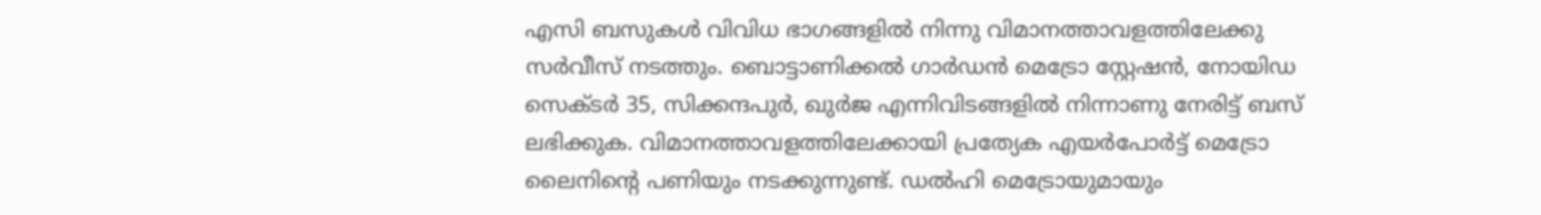എസി ബസുകള്‍ വിവിധ ഭാഗങ്ങളില്‍ നിന്നു വിമാനത്താവളത്തിലേക്കു സര്‍വീസ് നടത്തും. ബൊട്ടാണിക്കല്‍ ഗാര്‍ഡന്‍ മെട്രോ സ്റ്റേഷന്‍, നോയിഡ സെക്ടര്‍ 35, സിക്കന്ദപുര്‍, ഖുര്‍ജ എന്നിവിടങ്ങളില്‍ നിന്നാണു നേരിട്ട് ബസ് ലഭിക്കുക. വിമാനത്താവളത്തിലേക്കായി പ്രത്യേക എയര്‍പോര്‍ട്ട് മെട്രോ ലൈനിന്റെ പണിയും നടക്കുന്നുണ്ട്. ഡല്‍ഹി മെട്രോയുമായും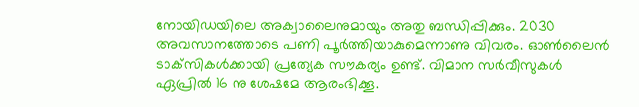നോയിഡയിലെ അക്വാലൈനുമായും അതു ബന്ധിപ്പിക്കും. 2030 അവസാനത്തോടെ പണി പൂര്‍ത്തിയാകുമെന്നാണു വിവരം. ഓണ്‍ലൈന്‍ ടാക്‌സികള്‍ക്കായി പ്രത്യേക സൗകര്യം ഉണ്ട്. വിമാന സര്‍വീസുകള്‍ ഏപ്രില്‍ 16 നു ശേഷമേ ആരംഭിക്കൂ.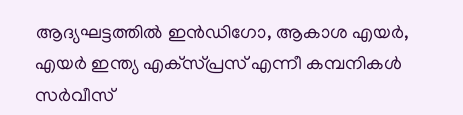ആദ്യഘട്ടത്തില്‍ ഇന്‍ഡിഗോ, ആകാശ എയര്‍, എയര്‍ ഇന്ത്യ എക്‌സ്പ്രസ് എന്നീ കമ്പനികള്‍ സര്‍വീസ്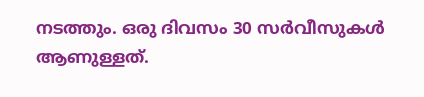നടത്തും. ഒരു ദിവസം 30 സര്‍വീസുകള്‍ ആണുള്ളത്.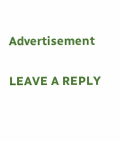Advertisement

LEAVE A REPLY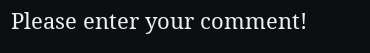Please enter your comment!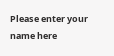Please enter your name here